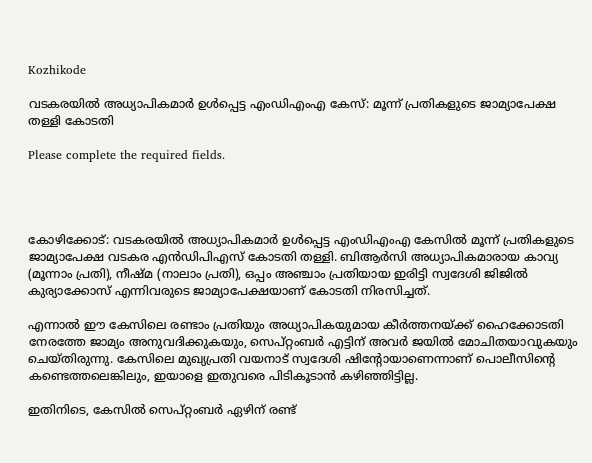Kozhikode

വടകരയിൽ അധ്യാപികമാർ ഉൾപ്പെട്ട എംഡിഎംഎ കേസ്: മൂന്ന് പ്രതികളുടെ ജാമ്യാപേക്ഷ തള്ളി കോടതി

Please complete the required fields.




കോഴിക്കോട്: വടകരയിൽ അധ്യാപികമാർ ഉൾപ്പെട്ട എംഡിഎംഎ കേസിൽ മൂന്ന് പ്രതികളുടെ ജാമ്യാപേക്ഷ വടകര എൻഡിപിഎസ് കോടതി തള്ളി. ബിആർസി അധ്യാപികമാരായ കാവ്യ (മൂന്നാം പ്രതി), നീഷ്മ (നാലാം പ്രതി), ഒപ്പം അഞ്ചാം പ്രതിയായ ഇരിട്ടി സ്വദേശി ജിജിൽ കുര്യാക്കോസ് എന്നിവരുടെ ജാമ്യാപേക്ഷയാണ് കോടതി നിരസിച്ചത്.

എന്നാൽ ഈ കേസിലെ രണ്ടാം പ്രതിയും അധ്യാപികയുമായ കീർത്തനയ്ക്ക് ഹൈക്കോടതി നേരത്തേ ജാമ്യം അനുവദിക്കുകയും, സെപ്റ്റംബർ എട്ടിന് അവർ ജയിൽ മോചിതയാവുകയും ചെയ്തിരുന്നു. കേസിലെ മുഖ്യപ്രതി വയനാട് സ്വദേശി ഷിന്റോയാണെന്നാണ് പൊലീസിന്റെ കണ്ടെത്തലെങ്കിലും, ഇയാളെ ഇതുവരെ പിടികൂടാൻ കഴിഞ്ഞിട്ടില്ല.

ഇതിനിടെ, കേസിൽ സെപ്റ്റംബർ ഏഴിന് രണ്ട്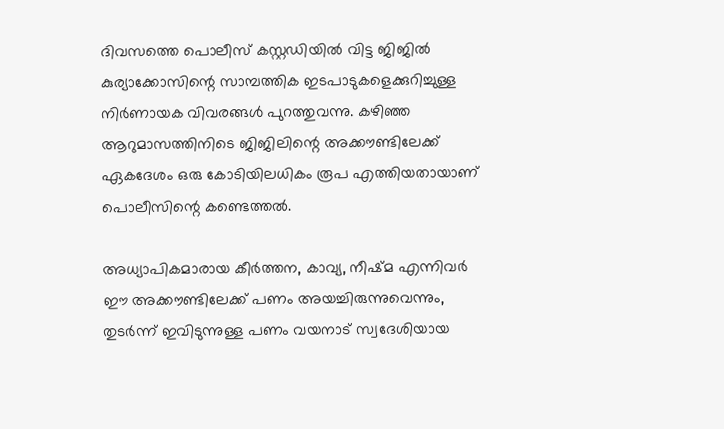ദിവസത്തെ പൊലീസ് കസ്റ്റഡിയിൽ വിട്ട ജിജിൽ കുര്യാക്കോസിന്റെ സാമ്പത്തിക ഇടപാടുകളെക്കുറിച്ചുള്ള നിർണായക വിവരങ്ങൾ പുറത്തുവന്നു. കഴിഞ്ഞ ആറുമാസത്തിനിടെ ജിജിലിന്റെ അക്കൗണ്ടിലേക്ക് ഏകദേശം ഒരു കോടിയിലധികം രൂപ എത്തിയതായാണ് പൊലീസിന്റെ കണ്ടെത്തൽ.

അധ്യാപികമാരായ കീർത്തന, കാവ്യ, നീഷ്മ എന്നിവർ ഈ അക്കൗണ്ടിലേക്ക് പണം അയച്ചിരുന്നുവെന്നും, തുടർന്ന് ഇവിടുന്നുള്ള പണം വയനാട് സ്വദേശിയായ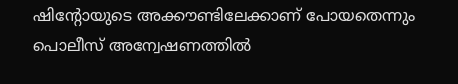ഷിന്റോയുടെ അക്കൗണ്ടിലേക്കാണ് പോയതെന്നും പൊലീസ് അന്വേഷണത്തിൽ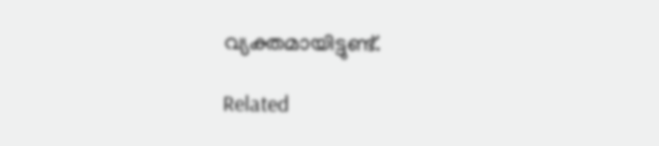വ്യക്തമായിട്ടുണ്ട്.

Related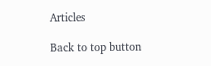Articles

Back to top button